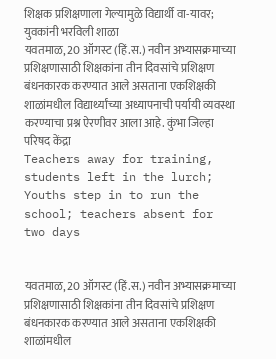शिक्षक प्रशिक्षणाला गेल्यामुळे विद्यार्थी वा-यावर; युवकांनी भरविली शाळा
यवतमाळ, 20 ऑगस्ट (हिं.स.) नवीन अभ्यासक्रमाच्या प्रशिक्षणासाठी शिक्षकांना तीन दिवसांचे प्रशिक्षण बंधनकारक करण्यात आले असताना एकशिक्षकी शाळांमधील विद्यार्थ्यांच्या अध्यापनाची पर्यायी व्यवस्था करण्याचा प्रश्न ऐरणीवर आला आहे. कुंभा जिल्हा परिषद केंद्रा
Teachers away for training, students left in the lurch; Youths step in to run the school; teachers absent for two days


यवतमाळ, 20 ऑगस्ट (हिं.स.) नवीन अभ्यासक्रमाच्या प्रशिक्षणासाठी शिक्षकांना तीन दिवसांचे प्रशिक्षण बंधनकारक करण्यात आले असताना एकशिक्षकी शाळांमधील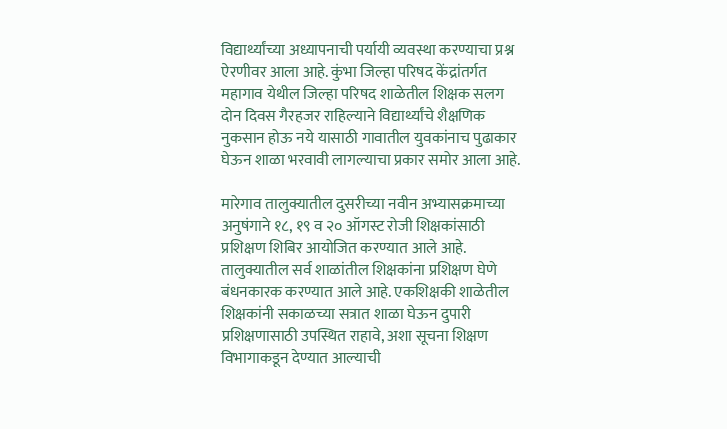विद्यार्थ्यांच्या अध्यापनाची पर्यायी व्यवस्था करण्याचा प्रश्न ऐरणीवर आला आहे. कुंभा जिल्हा परिषद केंद्रांतर्गत महागाव येथील जिल्हा परिषद शाळेतील शिक्षक सलग दोन दिवस गैरहजर राहिल्याने विद्यार्थ्यांचे शैक्षणिक नुकसान होऊ नये यासाठी गावातील युवकांनाच पुढाकार घेऊन शाळा भरवावी लागल्याचा प्रकार समोर आला आहे.

मारेगाव तालुक्यातील दुसरीच्या नवीन अभ्यासक्रमाच्या अनुषंगाने १८, १९ व २० ऑगस्ट रोजी शिक्षकांसाठी प्रशिक्षण शिबिर आयोजित करण्यात आले आहे. तालुक्यातील सर्व शाळांतील शिक्षकांना प्रशिक्षण घेणे बंधनकारक करण्यात आले आहे. एकशिक्षकी शाळेतील शिक्षकांनी सकाळच्या सत्रात शाळा घेऊन दुपारी प्रशिक्षणासाठी उपस्थित राहावे, अशा सूचना शिक्षण विभागाकडून देण्यात आल्याची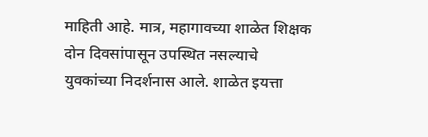माहिती आहे. मात्र, महागावच्या शाळेत शिक्षक दोन दिवसांपासून उपस्थित नसल्याचे युवकांच्या निदर्शनास आले. शाळेत इयत्ता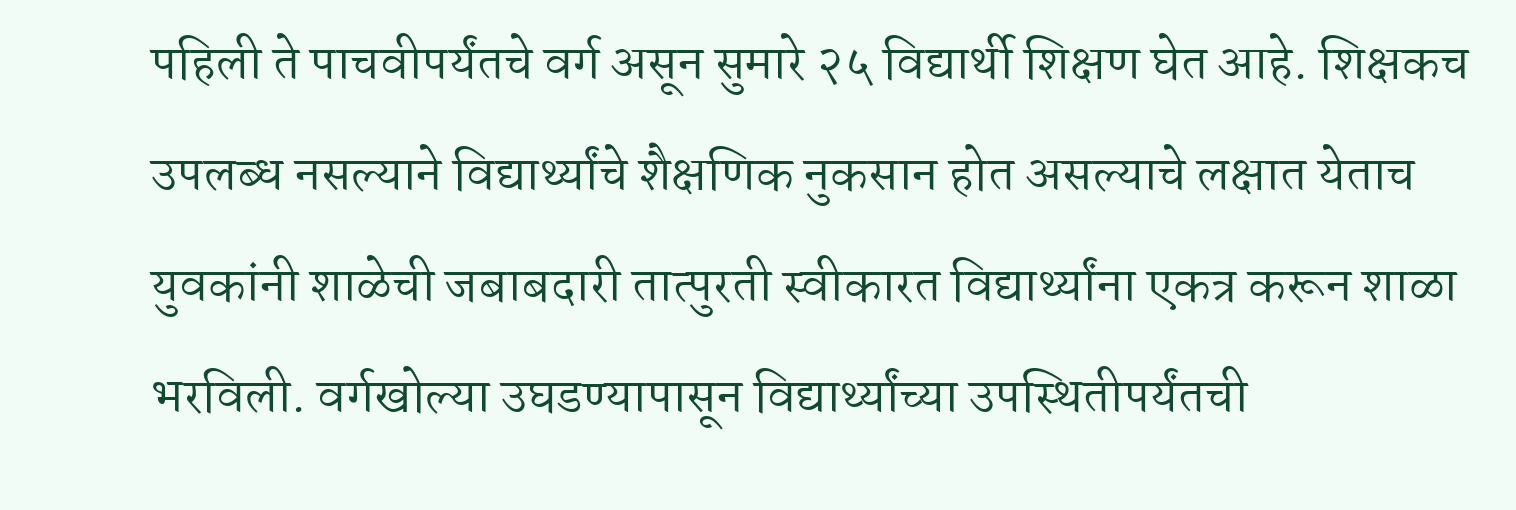पहिली ते पाचवीपर्यंतचे वर्ग असून सुमारे २५ विद्यार्थी शिक्षण घेत आहे. शिक्षकच उपलब्ध नसल्याने विद्यार्थ्यांचे शैक्षणिक नुकसान होत असल्याचे लक्षात येताच युवकांनी शाळेची जबाबदारी तात्पुरती स्वीकारत विद्यार्थ्यांना एकत्र करून शाळा भरविली. वर्गखोल्या उघडण्यापासून विद्यार्थ्यांच्या उपस्थितीपर्यंतची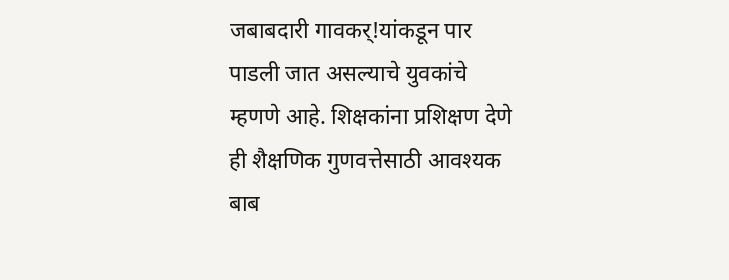जबाबदारी गावकर्!यांकडून पार पाडली जात असल्याचे युवकांचे म्हणणे आहे. शिक्षकांना प्रशिक्षण देणे ही शैक्षणिक गुणवत्तेसाठी आवश्यक बाब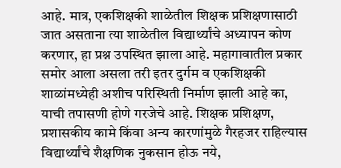आहे. मात्र, एकशिक्षकी शाळेतील शिक्षक प्रशिक्षणासाठी जात असताना त्या शाळेतील विद्यार्थ्यांचे अध्यापन कोण करणार, हा प्रश्न उपस्थित झाला आहे. महागावातील प्रकार समोर आला असला तरी इतर दुर्गम व एकशिक्षकी शाळांमध्येही अशीच परिस्थिती निर्माण झाली आहे का, याची तपासणी होणे गरजेचे आहे. शिक्षक प्रशिक्षण, प्रशासकीय कामे किंवा अन्य कारणांमुळे गैरहजर राहिल्यास विद्यार्थ्यांचे शैक्षणिक नुकसान होऊ नये,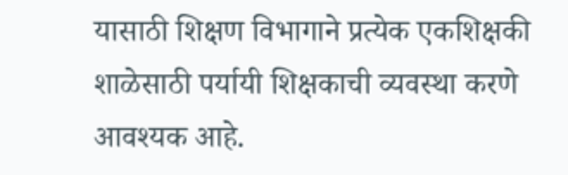यासाठी शिक्षण विभागाने प्रत्येक एकशिक्षकी शाळेसाठी पर्यायी शिक्षकाची व्यवस्था करणे आवश्यक आहे.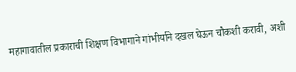महागावातील प्रकाराची शिक्षण विभागाने गांभीर्याने दखल घेऊन चौकशी करावी, अशी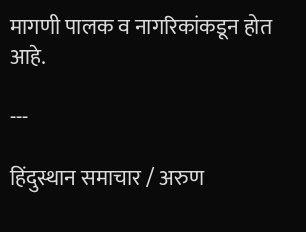मागणी पालक व नागरिकांकडून होत आहे.

---

हिंदुस्थान समाचार / अरुण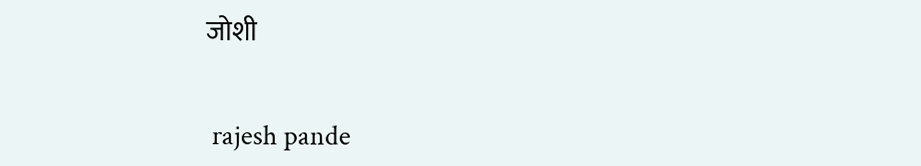जोशी


 rajesh pande